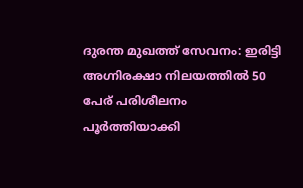ദുരന്ത മുഖത്ത് സേവനം: ഇരിട്ടി അഗ്നിരക്ഷാ നിലയത്തിൽ 50 പേര് പരിശീലനം പൂർത്തിയാക്കി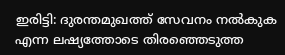ഇരിട്ടി: ദുരന്തമുഖത്ത് സേവനം നൽകുക എന്ന ലഷ്യത്തോടെ തിരഞ്ഞെടുത്ത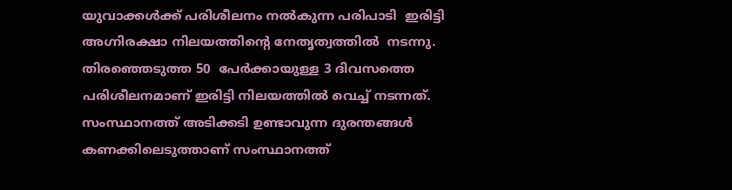യുവാക്കൾക്ക് പരിശീലനം നൽകുന്ന പരിപാടി  ഇരിട്ടി അഗ്നിരക്ഷാ നിലയത്തിന്റെ നേതൃത്വത്തില്‍  നടന്നു. തിരഞ്ഞെടുത്ത 50  പേര്‍ക്കായുള്ള 3 ദിവസത്തെ പരിശീലനമാണ് ഇരിട്ടി നിലയത്തിൽ വെച്ച് നടന്നത്. സംസ്ഥാനത്ത് അടിക്കടി ഉണ്ടാവുന്ന ദുരന്തങ്ങള്‍ കണക്കിലെടുത്താണ് സംസ്ഥാനത്ത്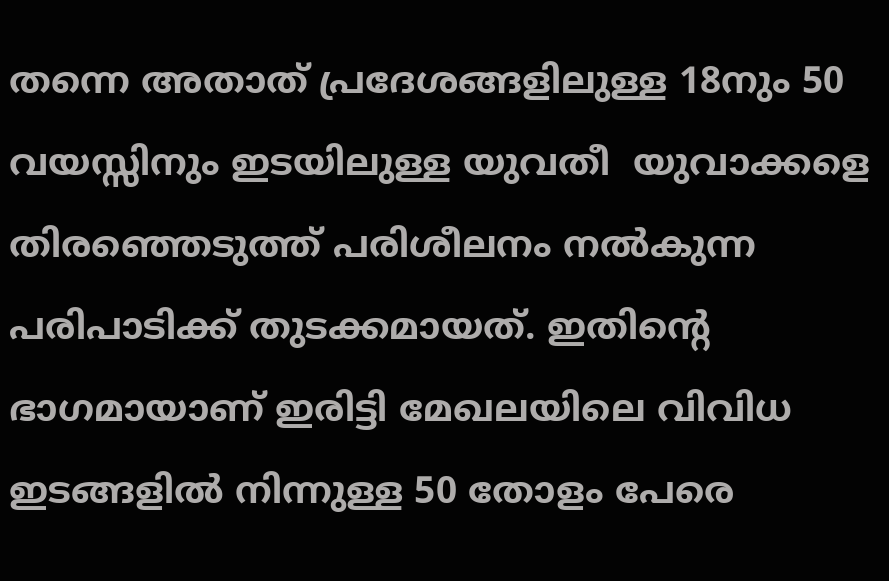തന്നെ അതാത് പ്രദേശങ്ങളിലുള്ള 18നും 50 വയസ്സിനും ഇടയിലുള്ള യുവതീ  യുവാക്കളെ തിരഞ്ഞെടുത്ത് പരിശീലനം നല്‍കുന്ന പരിപാടിക്ക് തുടക്കമായത്. ഇതിന്റെ ഭാഗമായാണ് ഇരിട്ടി മേഖലയിലെ വിവിധ ഇടങ്ങളില്‍ നിന്നുള്ള 50 തോളം പേരെ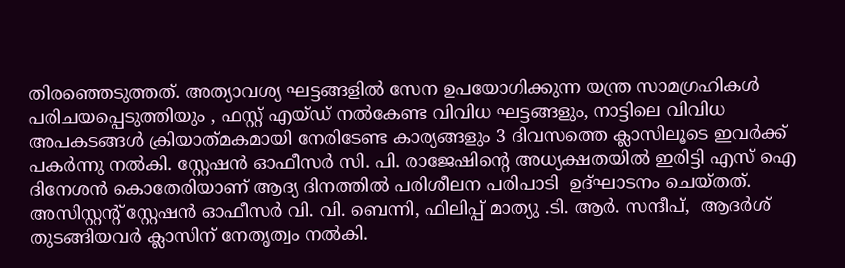തിരഞ്ഞെടുത്തത്. അത്യാവശ്യ ഘട്ടങ്ങളിൽ സേന ഉപയോഗിക്കുന്ന യന്ത്ര സാമഗ്രഹികൾ പരിചയപ്പെടുത്തിയും , ഫസ്റ്റ് എയ്ഡ് നൽകേണ്ട വിവിധ ഘട്ടങ്ങളും, നാട്ടിലെ വിവിധ അപകടങ്ങൾ ക്രിയാത്‌മകമായി നേരിടേണ്ട കാര്യങ്ങളും 3 ദിവസത്തെ ക്ലാസിലൂടെ ഇവർക്ക് പകർന്നു നൽകി. സ്റ്റേഷന്‍ ഓഫീസര്‍ സി. പി. രാജേഷിന്റെ അധ്യക്ഷതയില്‍ ഇരിട്ടി എസ് ഐ ദിനേശന്‍ കൊതേരിയാണ് ആദ്യ ദിനത്തിൽ പരിശീലന പരിപാടി  ഉദ്ഘാടനം ചെയ്തത്. അസിസ്റ്റന്റ് സ്റ്റേഷന്‍ ഓഫീസര്‍ വി. വി. ബെന്നി, ഫിലിപ്പ് മാത്യു .ടി. ആര്‍. സന്ദീപ്,  ആദര്‍ശ് തുടങ്ങിയവര്‍ ക്ലാസിന് നേതൃത്വം നൽകി.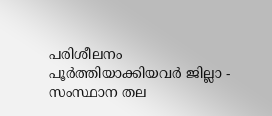പരിശീലനം പൂർത്തിയാക്കിയവർ ജില്ലാ - സംസ്ഥാന തല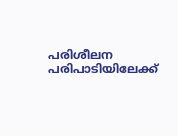പരിശീലന പരിപാടിയിലേക്ക്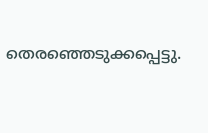തെരഞ്ഞെടുക്കപ്പെട്ടു.